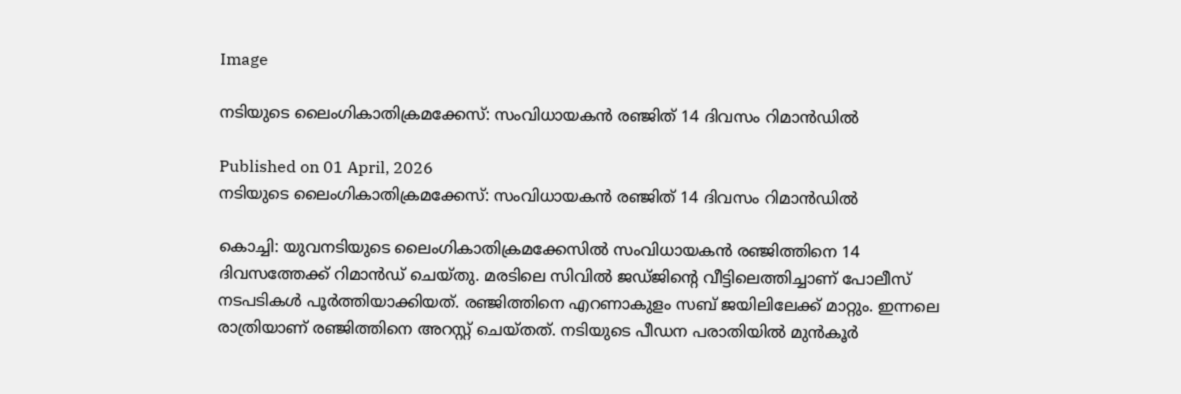Image

നടിയുടെ ലൈംഗികാതിക്രമക്കേസ്: സംവിധായകൻ രഞ്ജിത് 14 ദിവസം റിമാൻഡിൽ

Published on 01 April, 2026
നടിയുടെ ലൈംഗികാതിക്രമക്കേസ്: സംവിധായകൻ രഞ്ജിത് 14 ദിവസം റിമാൻഡിൽ

കൊച്ചി: യുവനടിയുടെ ലൈംഗികാതിക്രമക്കേസിൽ സംവിധായകൻ രഞ്ജിത്തിനെ 14 ദിവസത്തേക്ക് റിമാൻഡ് ചെയ്തു. മരടിലെ സിവിൽ ജഡ്ജിന്റെ വീട്ടിലെത്തിച്ചാണ് പോലീസ് നടപടികൾ പൂർത്തിയാക്കിയത്. രഞ്ജിത്തിനെ എറണാകുളം സബ് ജയിലിലേക്ക് മാറ്റും. ഇന്നലെ രാത്രിയാണ് രഞ്ജിത്തിനെ അറസ്റ്റ് ചെയ്തത്. നടിയുടെ പീഡന പരാതിയിൽ മുൻകൂർ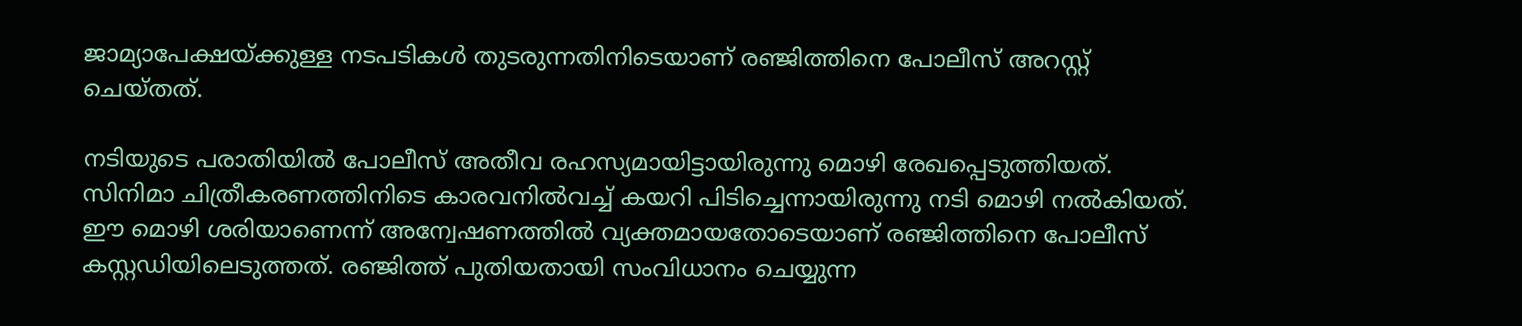ജാമ്യാപേക്ഷയ്ക്കുള്ള നടപടികൾ തുടരുന്നതിനിടെയാണ് രഞ്ജിത്തിനെ പോലീസ് അറസ്റ്റ് ചെയ്തത്.

നടിയുടെ പരാതിയിൽ പോലീസ് അതീവ രഹസ്യമായിട്ടായിരുന്നു മൊഴി രേഖപ്പെടുത്തിയത്. സിനിമാ ചിത്രീകരണത്തിനിടെ കാരവനിൽവച്ച് കയറി പിടിച്ചെന്നായിരുന്നു നടി മൊഴി നൽകിയത്. ഈ മൊഴി ശരിയാണെന്ന് അന്വേഷണത്തിൽ വ്യക്തമായതോടെയാണ് രഞ്ജിത്തിനെ പോലീസ് കസ്റ്റഡിയിലെടുത്തത്. രഞ്ജിത്ത് പുതിയതായി സംവിധാനം ചെയ്യുന്ന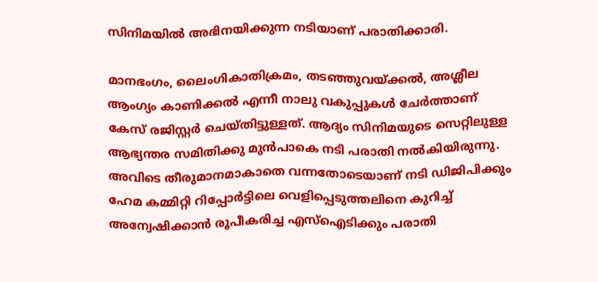സിനിമയിൽ അഭിനയിക്കുന്ന നടിയാണ് പരാതിക്കാരി.

മാനഭംഗം, ലൈംഗികാതിക്രമം, തടഞ്ഞുവയ്ക്കൽ, അശ്ലീല ആംഗ്യം കാണിക്കൽ എന്നീ നാലു വകുപ്പുകൾ ചേർത്താണ് കേസ് രജിസ്റ്റർ ചെയ്തിട്ടുള്ളത്. ആദ്യം സിനിമയുടെ സെറ്റിലുള്ള ആഭ്യന്തര സമിതിക്കു മുൻപാകെ നടി പരാതി നൽകിയിരുന്നു. അവിടെ തീരുമാനമാകാതെ വന്നതോടെയാണ് നടി ഡിജിപിക്കും ഹേമ കമ്മിറ്റി റിപ്പോർട്ടിലെ വെളിപ്പെടുത്തലിനെ കുറിച്ച് അന്വേഷിക്കാൻ രൂപീകരിച്ച എസ്ഐടിക്കും പരാതി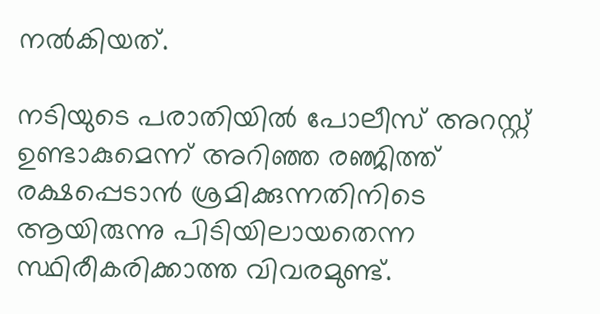നൽകിയത്.

നടിയുടെ പരാതിയിൽ പോലീസ് അറസ്റ്റ് ഉണ്ടാകുമെന്ന് അറിഞ്ഞ രഞ്ജിത്ത് രക്ഷപ്പെടാൻ ശ്രമിക്കുന്നതിനിടെ ആയിരുന്നു പിടിയിലായതെന്ന സ്ഥിരീകരിക്കാത്ത വിവരമുണ്ട്.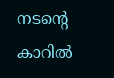നടന്റെ കാറിൽ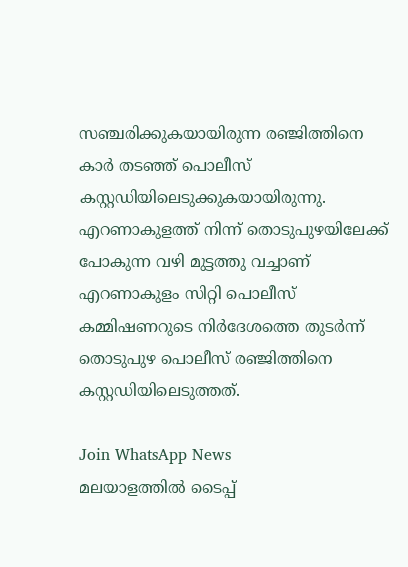സഞ്ചരിക്കുകയായിരുന്ന രഞ്ജിത്തിനെ കാർ തടഞ്ഞ് പൊലീസ് കസ്റ്റഡിയിലെടുക്കുകയായിരുന്നു. എറണാകുളത്ത് നിന്ന് തൊടുപുഴയിലേക്ക് പോകുന്ന വഴി മുട്ടത്തു വച്ചാണ് എറണാകുളം സിറ്റി പൊലീസ് കമ്മിഷണറുടെ നിർദേശത്തെ തുടർന്ന് തൊടുപുഴ പൊലീസ് രഞ്ജിത്തിനെ കസ്റ്റഡിയിലെടുത്തത്.

Join WhatsApp News
മലയാളത്തില്‍ ടൈപ്പ്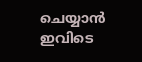ചെയ്യാന്‍ ഇവിടെ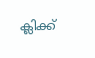ക്ലിക്ക്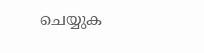ചെയ്യുക